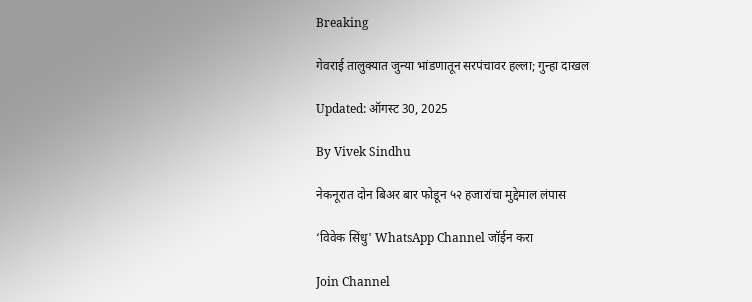Breaking

गेवराई तालुक्यात जुन्या भांडणातून सरपंचावर हल्ला; गुन्हा दाखल

Updated: ऑगस्ट 30, 2025

By Vivek Sindhu

नेकनूरात दोन बिअर बार फोडून ५२ हजारांचा मुद्देमाल लंपास

‘विवेक सिंधु' WhatsApp Channel जॉईन करा

Join Channel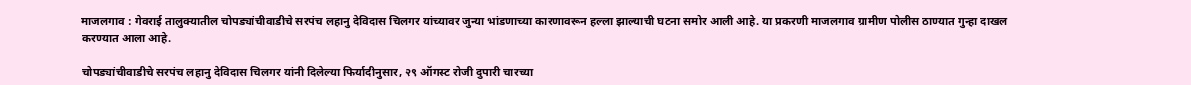माजलगाव : गेवराई तालुक्यातील चोपड्यांचीवाडीचे सरपंच लहानु देविदास चिलगर यांच्यावर जुन्या भांडणाच्या कारणावरून हल्ला झाल्याची घटना समोर आली आहे. या प्रकरणी माजलगाव ग्रामीण पोलीस ठाण्यात गुन्हा दाखल करण्यात आला आहे.

चोपड्यांचीवाडीचे सरपंच लहानु देविदास चिलगर यांनी दिलेल्या फिर्यादीनुसार, २९ ऑगस्ट रोजी दुपारी चारच्या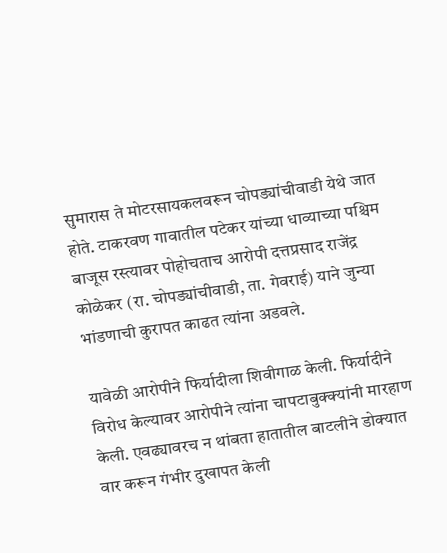सुमारास ते मोटरसायकलवरून चोपड्यांचीवाडी येथे जात होते. टाकरवण गावातील पटेकर यांच्या धाव्याच्या पश्चिम बाजूस रस्त्यावर पोहोचताच आरोपी दत्तप्रसाद राजेंद्र कोळेकर (रा. चोपड्यांचीवाडी, ता. गेवराई) याने जुन्या भांडणाची कुरापत काढत त्यांना अडवले.

यावेळी आरोपीने फिर्यादीला शिवीगाळ केली. फिर्यादीने विरोध केल्यावर आरोपीने त्यांना चापटाबुक्क्यांनी मारहाण केली. एवढ्यावरच न थांबता हातातील बाटलीने डोक्यात वार करून गंभीर दुखापत केली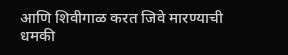आणि शिवीगाळ करत जिवे मारण्याची धमकी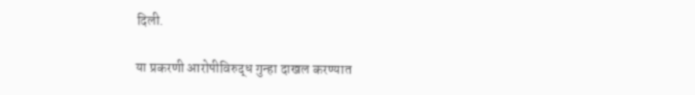दिली.

या प्रकरणी आरोपीविरुद्ध गुन्हा दाखल करण्यात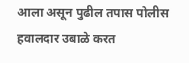आला असून पुढील तपास पोलीस हवालदार उबाळे करत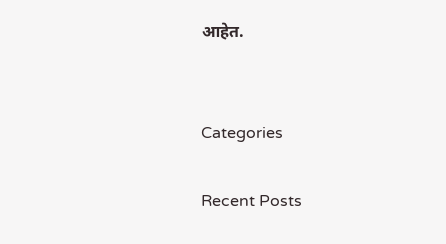आहेत.


Categories

Recent Posts